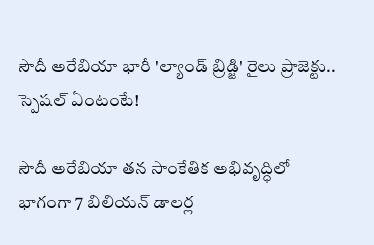సౌదీ అరేబియా భారీ 'ల్యాండ్ బ్రిడ్జి' రైలు ప్రాజెక్టు.. స్పెషల్ ఏంటంటే!

సౌదీ అరేబియా తన సాంకేతిక అభివృద్ధిలో భాగంగా 7 బిలియన్ డాలర్ల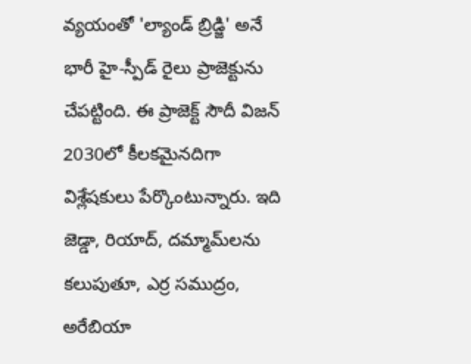వ్యయంతో 'ల్యాండ్ బ్రిడ్జి' అనే భారీ హై-స్పీడ్ రైలు ప్రాజెక్టును చేపట్టింది. ఈ ప్రాజెక్ట్ సౌదీ విజన్ 2030లో కీలకమైనదిగా విశ్లేషకులు పేర్కొంటున్నారు. ఇది జెడ్డా, రియాద్, దమ్మామ్‌లను కలుపుతూ, ఎర్ర సముద్రం, అరేబియా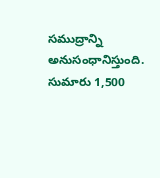సముద్రాన్ని అనుసంధానిస్తుంది. సుమారు 1,500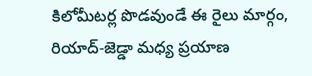కిలోమీటర్ల పొడవుండే ఈ రైలు మార్గం, రియాద్-జెడ్డా మధ్య ప్రయాణ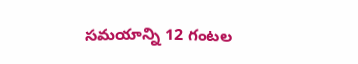సమయాన్ని 12 గంటల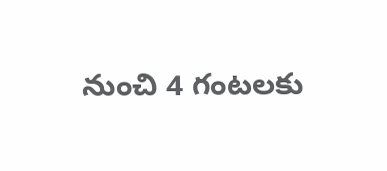నుంచి 4 గంటలకు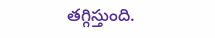తగ్గిస్తుంది.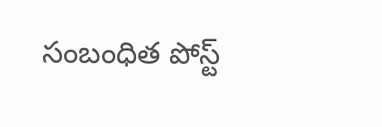సంబంధిత పోస్ట్